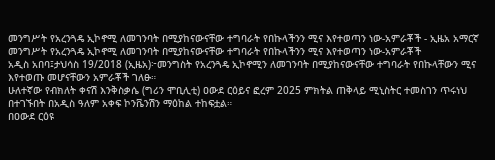መንግሥት የአረንጓዴ ኢኮኖሚ ለመገንባት በሚያከናውናቸው ተግባራት የበኩላችንን ሚና እየተወጣን ነው-አምራቾች - ኢዜአ አማርኛ
መንግሥት የአረንጓዴ ኢኮኖሚ ለመገንባት በሚያከናውናቸው ተግባራት የበኩላችንን ሚና እየተወጣን ነው-አምራቾች
አዲስ አበባ፤ታህሳስ 19/2018 (ኢዜአ)፦መንግስት የአረንጓዴ ኢኮኖሚን ለመገንባት በሚያከናውናቸው ተግባራት የበኩላቸውን ሚና እየተወጡ መሆናቸውን አምራቾች ገለፁ።
ሁለተኛው የብክለት ቀናሽ እንቅስቃሴ (ግሪን ሞቢሊቲ) ዐውደ ርዕይና ፎረም 2025 ምክትል ጠቅላይ ሚኒስትር ተመስገን ጥሩነህ በተገኙበት በአዲስ ዓለም አቀፍ ኮንቬንሽን ማዕከል ተከፍቷል።
በዐውደ ርዕዩ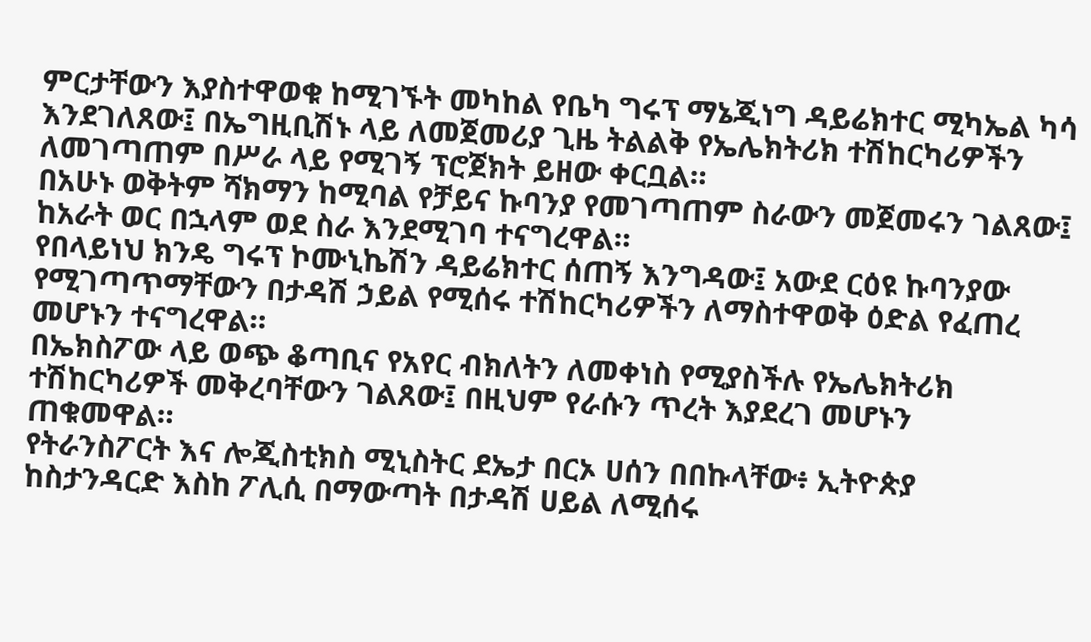ምርታቸውን እያስተዋወቁ ከሚገኙት መካከል የቤካ ግሩፕ ማኔጂነግ ዳይሬክተር ሚካኤል ካሳ እንደገለጸው፤ በኤግዚቢሽኑ ላይ ለመጀመሪያ ጊዜ ትልልቅ የኤሌክትሪክ ተሽከርካሪዎችን ለመገጣጠም በሥራ ላይ የሚገኝ ፕሮጀክት ይዘው ቀርቧል።
በአሁኑ ወቅትም ሻክማን ከሚባል የቻይና ኩባንያ የመገጣጠም ስራውን መጀመሩን ገልጸው፤ ከአራት ወር በኋላም ወደ ስራ እንደሚገባ ተናግረዋል።
የበላይነህ ክንዴ ግሩፕ ኮሙኒኬሽን ዳይሬክተር ሰጠኝ እንግዳው፤ አውደ ርዕዩ ኩባንያው የሚገጣጥማቸውን በታዳሽ ኃይል የሚሰሩ ተሽከርካሪዎችን ለማስተዋወቅ ዕድል የፈጠረ መሆኑን ተናግረዋል።
በኤክስፖው ላይ ወጭ ቆጣቢና የአየር ብክለትን ለመቀነስ የሚያስችሉ የኤሌክትሪክ ተሽከርካሪዎች መቅረባቸውን ገልጸው፤ በዚህም የራሱን ጥረት እያደረገ መሆኑን ጠቁመዋል።
የትራንስፖርት እና ሎጂስቲክስ ሚኒስትር ደኤታ በርኦ ሀሰን በበኩላቸው፥ ኢትዮጵያ ከስታንዳርድ እስከ ፖሊሲ በማውጣት በታዳሽ ሀይል ለሚሰሩ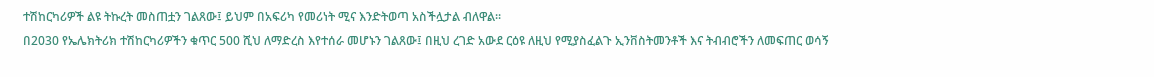ተሽከርካሪዎች ልዩ ትኩረት መስጠቷን ገልጸው፤ ይህም በአፍሪካ የመሪነት ሚና እንድትወጣ አስችሏታል ብለዋል።
በ2030 የኤሌክትሪክ ተሽከርካሪዎችን ቁጥር 500 ሺህ ለማድረስ እየተሰራ መሆኑን ገልጸው፤ በዚህ ረገድ አውደ ርዕዩ ለዚህ የሚያስፈልጉ ኢንቨስትመንቶች እና ትብብሮችን ለመፍጠር ወሳኝ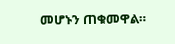መሆኑን ጠቁመዋል።